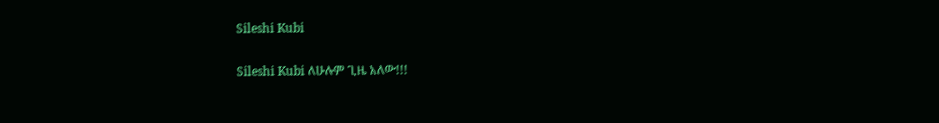Sileshi Kubi

Sileshi Kubi ለሁሉም ጊዜ አለው!!!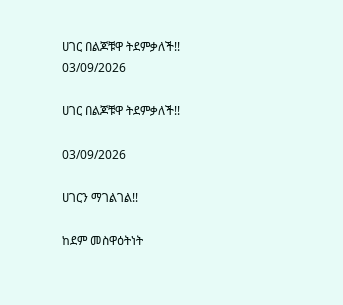ሀገር በልጆቹዋ ትደምቃለች!!
03/09/2026

ሀገር በልጆቹዋ ትደምቃለች!!

03/09/2026

ሀገርን ማገልገል!!

ከደም መስዋዕትነት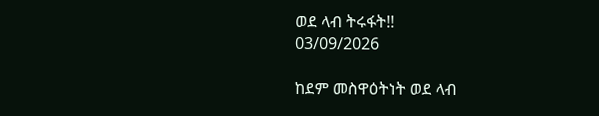ወደ ላብ ትሩፋት!!
03/09/2026

ከደም መስዋዕትነት ወደ ላብ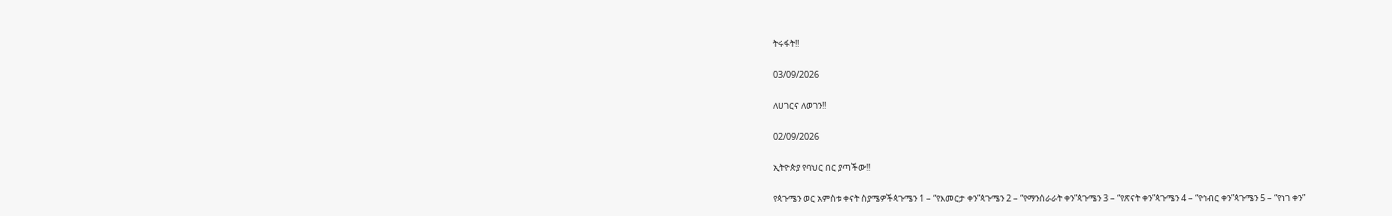ትሩፋት!!

03/09/2026

ለሀገርና ለወገን!!

02/09/2026

ኢትዮጵያ የባህር በር ያጣችው!!

የጳጉሜን ወር አምስቱ ቀናት ስያሜዎችጳጉሜን 1 – “የእመርታ ቀን”ጳጉሜን 2 – “የማንሰራራት ቀን”ጳጉሜን 3 – “የጽናት ቀን”ጳጉሜን 4 – “የኅብር ቀን”ጳጉሜን 5 – “የነገ ቀን”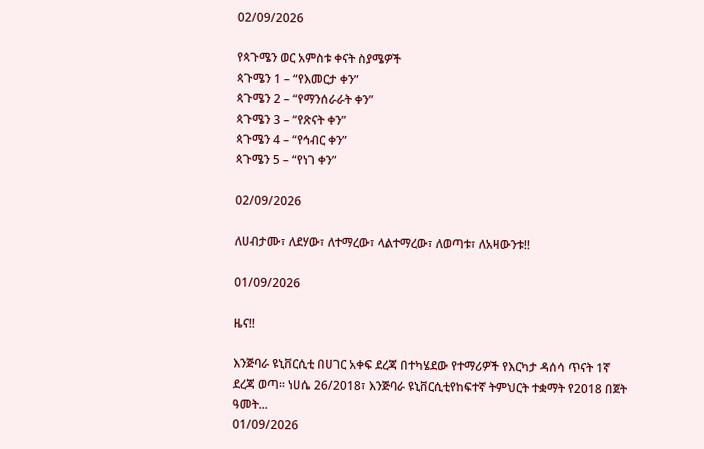02/09/2026

የጳጉሜን ወር አምስቱ ቀናት ስያሜዎች
ጳጉሜን 1 – “የእመርታ ቀን”
ጳጉሜን 2 – “የማንሰራራት ቀን”
ጳጉሜን 3 – “የጽናት ቀን”
ጳጉሜን 4 – “የኅብር ቀን”
ጳጉሜን 5 – “የነገ ቀን”

02/09/2026

ለሀብታሙ፣ ለደሃው፣ ለተማረው፣ ላልተማረው፣ ለወጣቱ፣ ለአዛውንቱ!!

01/09/2026

ዜና!!

እንጅባራ ዩኒቨርሲቲ በሀገር አቀፍ ደረጃ በተካሄደው የተማሪዎች የእርካታ ዳሰሳ ጥናት 1ኛ ደረጃ ወጣ። ነሀሴ 26/2018፣ እንጅባራ ዩኒቨርሲቲየከፍተኛ ትምህርት ተቋማት የ2018 በጀት ዓመት...
01/09/2026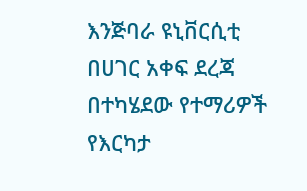እንጅባራ ዩኒቨርሲቲ በሀገር አቀፍ ደረጃ በተካሄደው የተማሪዎች የእርካታ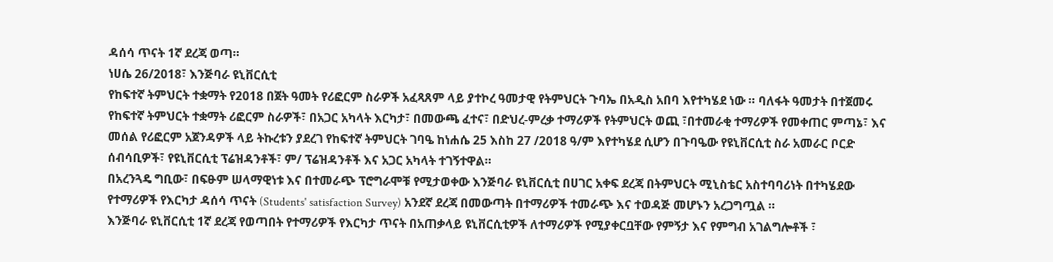ዳሰሳ ጥናት 1ኛ ደረጃ ወጣ።
ነሀሴ 26/2018፣ እንጅባራ ዩኒቨርሲቲ
የከፍተኛ ትምህርት ተቋማት የ2018 በጀት ዓመት የሪፎርም ስራዎች አፈጻጸም ላይ ያተኮረ ዓመታዊ የትምህርት ጉባኤ በአዲስ አበባ እየተካሄደ ነው ። ባለፋት ዓመታት በተጀመሩ የከፍተኛ ትምህርት ተቋማት ሪፎርም ስራዎች፣ በአጋር አካላት እርካታ፣ በመውጫ ፈተና፣ በድህረ-ምረቃ ተማሪዎች የትምህርት ወጪ ፣በተመራቂ ተማሪዎች የመቀጠር ምጣኔ፣ እና መሰል የሪፎርም አጀንዳዎች ላይ ትኩረቱን ያደረገ የከፍተኛ ትምህርት ገባዔ ከነሐሴ 25 እስከ 27 /2018 ዓ/ም እየተካሄደ ሲሆን በጉባዔው የዩኒቨርሲቲ ስራ አመራር ቦርድ ሰብሳቢዎች፣ የዩኒቨርሲቲ ፕሬዝዳንቶች፣ ም/ ፕሬዝዳንቶች እና አጋር አካላት ተገኝተዋል።
በአረንጓዴ ግቢው፣ በፍፁም ሠላማዊነቱ እና በተመራጭ ፕሮግራሞቹ የሚታወቀው እንጅባራ ዩኒቨርሲቲ በሀገር አቀፍ ደረጃ በትምህርት ሚኒስቴር አስተባባሪነት በተካሄደው የተማሪዎች የእርካታ ዳሰሳ ጥናት (Students' satisfaction Survey) አንደኛ ደረጃ በመውጣት በተማሪዎች ተመራጭ እና ተወዳጅ መሆኑን አረጋግጧል ።
እንጅባራ ዩኒቨርሲቲ 1ኛ ደረጃ የወጣበት የተማሪዎች የእርካታ ጥናት በአጠቃላይ ዩኒቨርሲቲዎች ለተማሪዎች የሚያቀርቧቸው የምኝታ እና የምግብ አገልግሎቶች ፣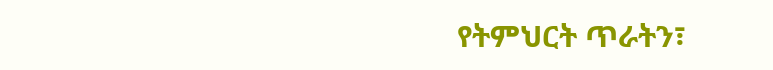የትምህርት ጥራትን፣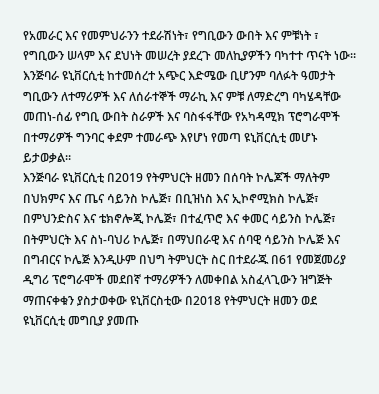የአመራር እና የመምህራንን ተደራሽነት፣ የግቢውን ውበት እና ምቹነት ፣ የግቢውን ሠላም እና ደህነት መሠረት ያደረጉ መለኪያዎችን ባካተተ ጥናት ነው።
እንጅባራ ዩኒቨርሲቲ ከተመሰረተ አጭር እድሜው ቢሆንም ባለፉት ዓመታት ግቢውን ለተማሪዎች እና ለሰራተኞች ማራኪ እና ምቹ ለማድረግ ባካሄዳቸው መጠነ-ሰፊ የግቢ ውበት ስራዎች እና ባስፋፋቸው የአካዳሚክ ፕሮግራሞች በተማሪዎች ግንባር ቀደም ተመራጭ እየሆነ የመጣ ዩኒቨርሲቲ መሆኑ ይታወቃል።
እንጅባራ ዩኒቨርሲቲ በ2019 የትምህርት ዘመን በሰባት ኮሌጆች ማለትም በህክምና እና ጤና ሳይንስ ኮሌጅ፣ በቢዝነስ እና ኢኮኖሚክስ ኮሌጅ፣ በምህንድስና እና ቴክኖሎጂ ኮሌጅ፣ በተፈጥሮ እና ቀመር ሳይንስ ኮሌጅ፣ በትምህርት እና ስነ-ባህሪ ኮሌጅ፣ በማህበራዊ እና ሰባዊ ሳይንስ ኮሌጅ እና በግብርና ኮሌጅ እንዲሁም በህግ ትምህርት ስር በተደራጁ በ61 የመጀመሪያ ዲግሪ ፕሮግራሞች መደበኛ ተማሪዎችን ለመቀበል አስፈላጊውን ዝግጅት ማጠናቀቁን ያስታወቀው ዩኒቨርስቲው በ2018 የትምህርት ዘመን ወደ ዩኒቨርሲቲ መግቢያ ያመጡ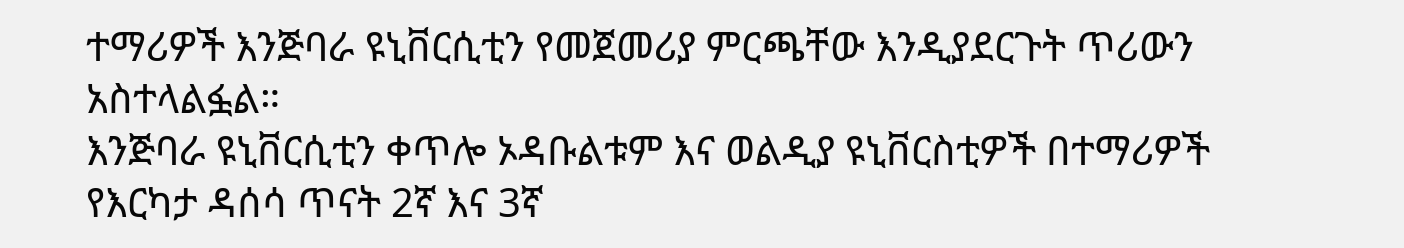ተማሪዎች እንጅባራ ዩኒቨርሲቲን የመጀመሪያ ምርጫቸው እንዲያደርጉት ጥሪውን አስተላልፏል።
እንጅባራ ዩኒቨርሲቲን ቀጥሎ ኦዳቡልቱም እና ወልዲያ ዩኒቨርስቲዎች በተማሪዎች የእርካታ ዳሰሳ ጥናት 2ኛ እና 3ኛ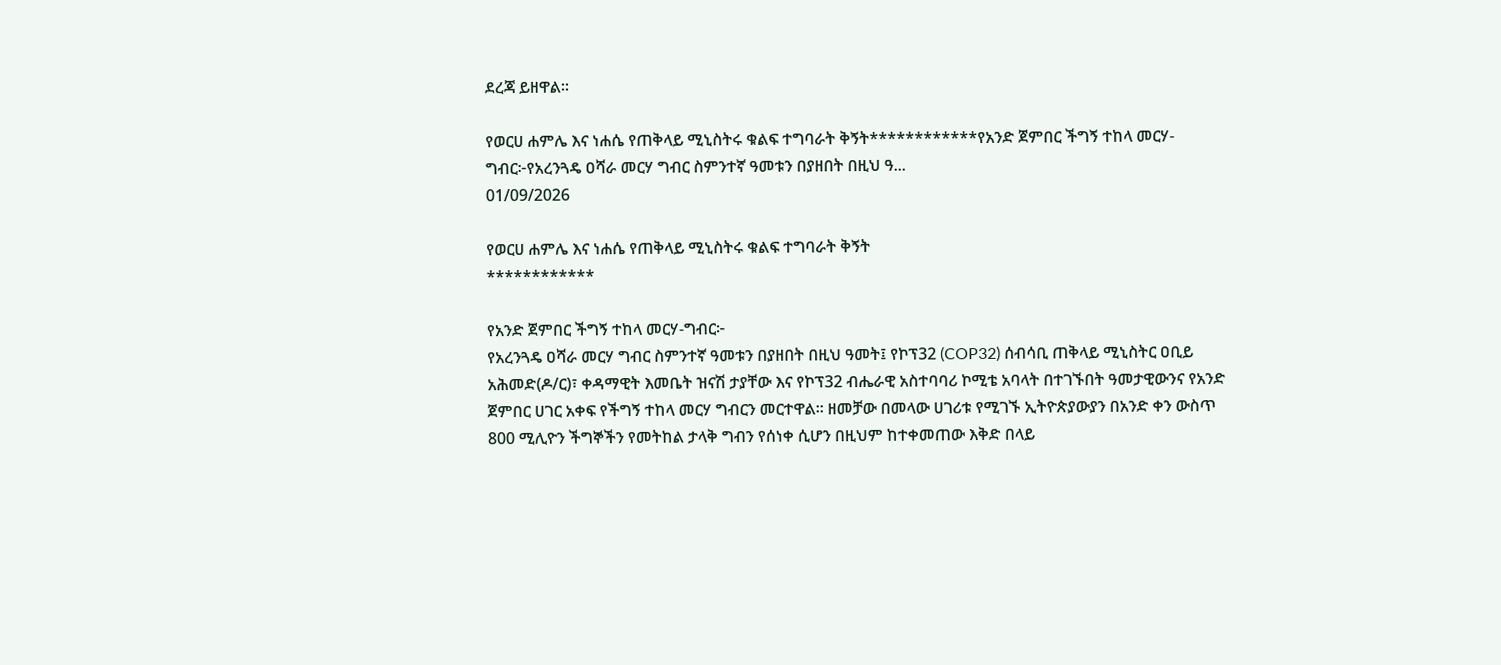ደረጃ ይዘዋል።

የወርሀ ሐምሌ እና ነሐሴ የጠቅላይ ሚኒስትሩ ቁልፍ ተግባራት ቅኝት************የአንድ ጀምበር ችግኝ ተከላ መርሃ-ግብር፦የአረንጓዴ ዐሻራ መርሃ ግብር ስምንተኛ ዓመቱን በያዘበት በዚህ ዓ...
01/09/2026

የወርሀ ሐምሌ እና ነሐሴ የጠቅላይ ሚኒስትሩ ቁልፍ ተግባራት ቅኝት
************

የአንድ ጀምበር ችግኝ ተከላ መርሃ-ግብር፦
የአረንጓዴ ዐሻራ መርሃ ግብር ስምንተኛ ዓመቱን በያዘበት በዚህ ዓመት፤ የኮፕ32 (COP32) ሰብሳቢ ጠቅላይ ሚኒስትር ዐቢይ አሕመድ(ዶ/ር)፣ ቀዳማዊት እመቤት ዝናሽ ታያቸው እና የኮፕ32 ብሔራዊ አስተባባሪ ኮሚቴ አባላት በተገኙበት ዓመታዊውንና የአንድ ጀምበር ሀገር አቀፍ የችግኝ ተከላ መርሃ ግብርን መርተዋል። ዘመቻው በመላው ሀገሪቱ የሚገኙ ኢትዮጵያውያን በአንድ ቀን ውስጥ 800 ሚሊዮን ችግኞችን የመትከል ታላቅ ግብን የሰነቀ ሲሆን በዚህም ከተቀመጠው እቅድ በላይ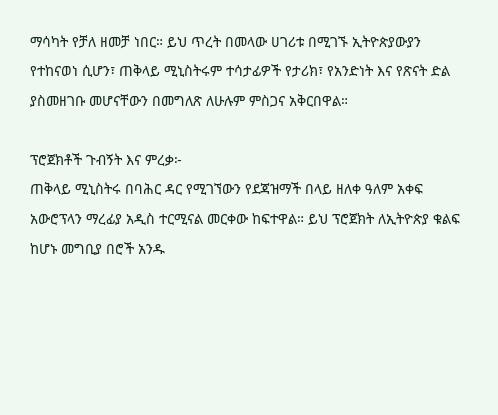ማሳካት የቻለ ዘመቻ ነበር። ይህ ጥረት በመላው ሀገሪቱ በሚገኙ ኢትዮጵያውያን የተከናወነ ሲሆን፣ ጠቅላይ ሚኒስትሩም ተሳታፊዎች የታሪክ፣ የአንድነት እና የጽናት ድል ያስመዘገቡ መሆናቸውን በመግለጽ ለሁሉም ምስጋና አቅርበዋል።

ፕሮጀክቶች ጉብኝት እና ምረቃ፦
ጠቅላይ ሚኒስትሩ በባሕር ዳር የሚገኘውን የደጃዝማች በላይ ዘለቀ ዓለም አቀፍ አውሮፕላን ማረፊያ አዲስ ተርሚናል መርቀው ከፍተዋል። ይህ ፕሮጀክት ለኢትዮጵያ ቁልፍ ከሆኑ መግቢያ በሮች አንዱ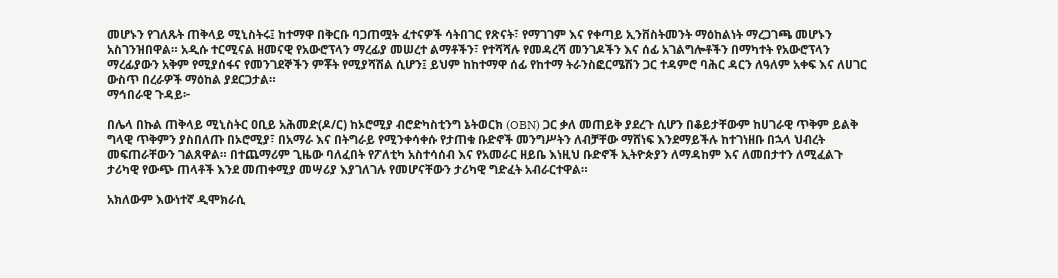መሆኑን የገለጹት ጠቅላይ ሚኒስትሩ፤ ከተማዋ በቅርቡ ባጋጠሟት ፈተናዎች ሳትበገር የጽናት፣ የማገገም እና የቀጣይ ኢንቨስትመንት ማዕከልነት ማረጋገጫ መሆኑን አስገንዝበዋል። አዲሱ ተርሚናል ዘመናዊ የአውሮፕላን ማረፊያ መሠረተ ልማቶችን፣ የተሻሻሉ የመዳረሻ መንገዶችን እና ሰፊ አገልግሎቶችን በማካተት የአውሮፕላን ማረፊያውን አቅም የሚያሰፋና የመንገደኞችን ምቾት የሚያሻሽል ሲሆን፤ ይህም ከከተማዋ ሰፊ የከተማ ትራንስፎርሜሽን ጋር ተዳምሮ ባሕር ዳርን ለዓለም አቀፍ እና ለሀገር ውስጥ በረራዎች ማዕከል ያደርጋታል።
ማኅበራዊ ጉዳይ፦

በሌላ በኩል ጠቅላይ ሚኒስትር ዐቢይ አሕመድ(ዶ/ር) ከኦሮሚያ ብሮድካስቲንግ ኔትወርክ (OBN) ጋር ቃለ መጠይቅ ያደረጉ ሲሆን በቆይታቸውም ከሀገራዊ ጥቅም ይልቅ ግላዊ ጥቅምን ያስበለጡ በኦሮሚያ፣ በአማራ እና በትግራይ የሚንቀሳቀሱ የታጠቁ ቡድኖች መንግሥትን ለብቻቸው ማሸነፍ እንደማይችሉ ከተገነዘቡ በኋላ ህብረት መፍጠራቸውን ገልጸዋል። በተጨማሪም ጊዜው ባለፈበት የፖለቲካ አስተሳሰብ እና የአመራር ዘይቤ እነዚህ ቡድኖች ኢትዮጵያን ለማዳከም እና ለመበታተን ለሚፈልጉ ታሪካዊ የውጭ ጠላቶች እንደ መጠቀሚያ መሣሪያ እያገለገሉ የመሆናቸውን ታሪካዊ ግድፈት አብራርተዋል።

አክለውም እውነተኛ ዲሞክራሲ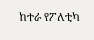ከተራ የፖለቲካ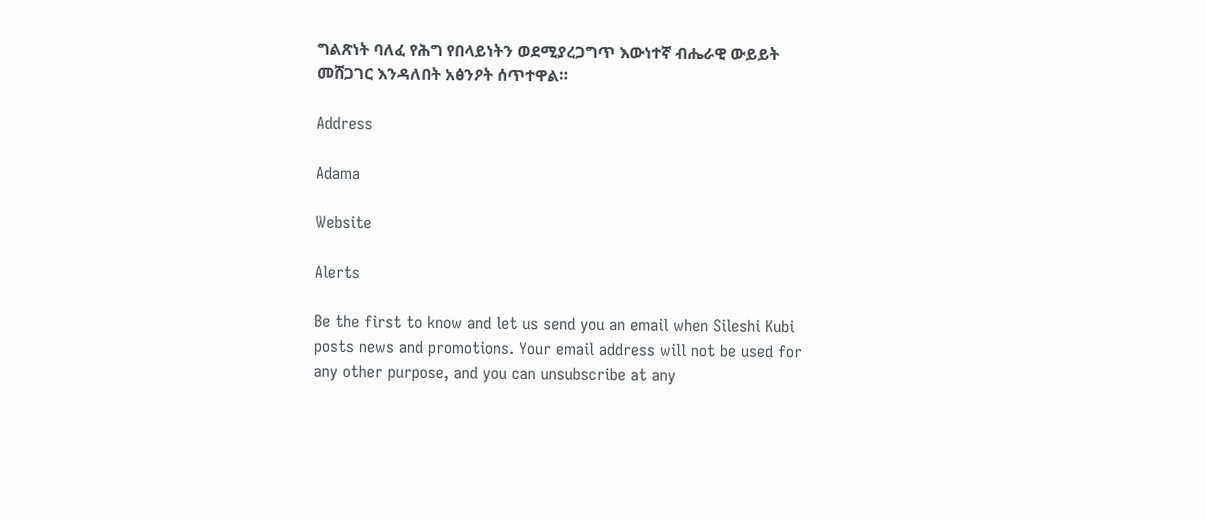ግልጽነት ባለፈ የሕግ የበላይነትን ወደሚያረጋግጥ እውነተኛ ብሔራዊ ውይይት መሸጋገር እንዳለበት አፅንዖት ሰጥተዋል።

Address

Adama

Website

Alerts

Be the first to know and let us send you an email when Sileshi Kubi posts news and promotions. Your email address will not be used for any other purpose, and you can unsubscribe at any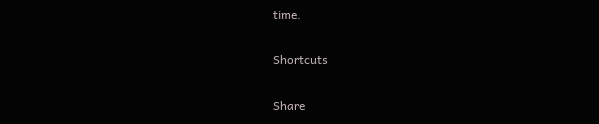time.

Shortcuts

Share